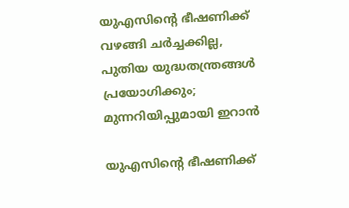യുഎസിന്റെ ഭീഷണിക്ക് വഴങ്ങി ചർച്ചക്കില്ല, പുതിയ യുദ്ധതന്ത്രങ്ങൾ പ്രയോഗിക്കും; മുന്നറിയിപ്പുമായി ഇറാൻ

യുഎസിന്റെ ഭീഷണിക്ക്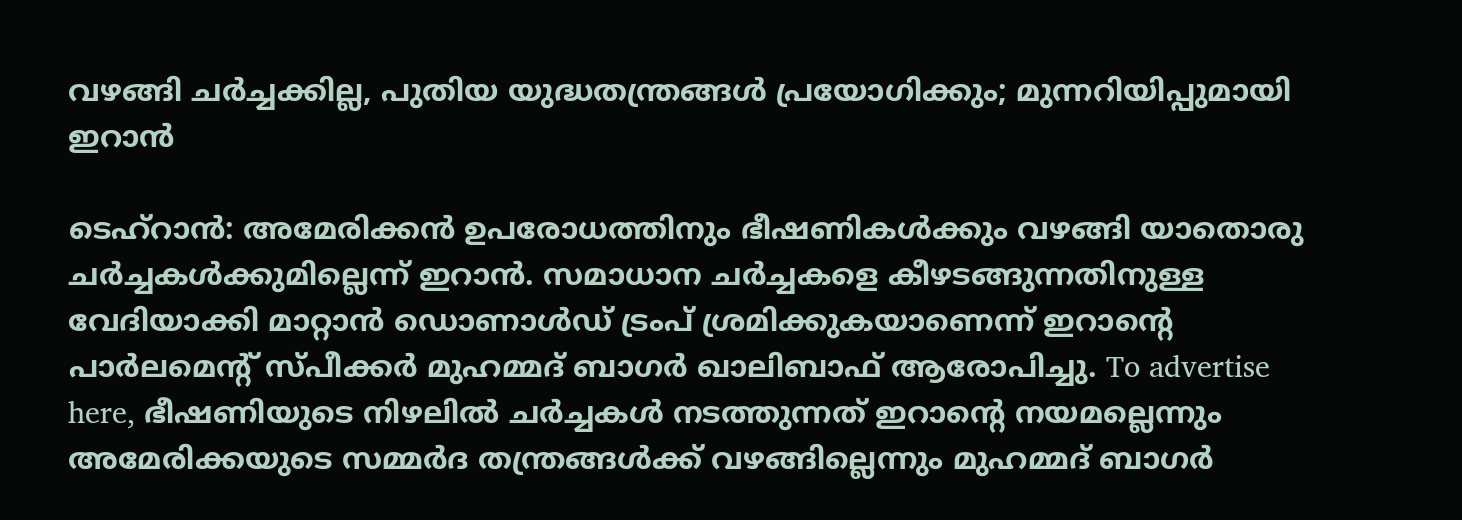വഴങ്ങി ചർച്ചക്കില്ല, പുതിയ യുദ്ധതന്ത്രങ്ങൾ പ്രയോഗിക്കും; മുന്നറിയിപ്പുമായി ഇറാൻ

ടെഹ്‌റാൻ: അമേരിക്കൻ ഉപരോധത്തിനും ഭീഷണികൾക്കും വഴങ്ങി യാതൊരു ചർച്ചകൾക്കുമില്ലെന്ന് ഇറാൻ. സമാധാന ചർച്ചകളെ കീഴടങ്ങുന്നതിനുള്ള വേദിയാക്കി മാറ്റാൻ ഡൊണാൾഡ് ട്രംപ് ശ്രമിക്കുകയാണെന്ന് ഇറാന്റെ പാർലമെന്റ് സ്പീക്കർ മുഹമ്മദ് ബാഗർ ഖാലിബാഫ് ആരോപിച്ചു. To advertise here, ഭീഷണിയുടെ നിഴലിൽ ചർച്ചകൾ നടത്തുന്നത് ഇറാന്റെ നയമല്ലെന്നും അമേരിക്കയുടെ സമ്മർദ തന്ത്രങ്ങൾക്ക് വഴങ്ങില്ലെന്നും മുഹമ്മദ് ബാഗർ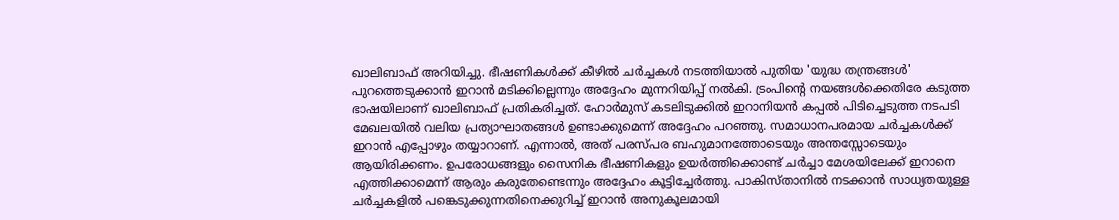ഖാലിബാഫ് അറിയിച്ചു. ഭീഷണികൾക്ക് കീഴിൽ ചർച്ചകൾ നടത്തിയാൽ പുതിയ 'യുദ്ധ തന്ത്രങ്ങൾ' പുറത്തെടുക്കാൻ ഇറാൻ മടിക്കില്ലെന്നും അദ്ദേഹം മുന്നറിയിപ്പ് നൽകി. ട്രംപിന്റെ നയങ്ങൾക്കെതിരേ കടുത്ത ഭാഷയിലാണ് ഖാലിബാഫ് പ്രതികരിച്ചത്. ഹോർമുസ് കടലിടുക്കിൽ ഇറാനിയൻ കപ്പൽ പിടിച്ചെടുത്ത നടപടി മേഖലയിൽ വലിയ പ്രത്യാഘാതങ്ങൾ ഉണ്ടാക്കുമെന്ന് അദ്ദേഹം പറഞ്ഞു. സമാധാനപരമായ ചർച്ചകൾക്ക് ഇറാൻ എപ്പോഴും തയ്യാറാണ്. എന്നാൽ, അത് പരസ്പര ബഹുമാനത്തോടെയും അന്തസ്സോടെയും ആയിരിക്കണം. ഉപരോധങ്ങളും സൈനിക ഭീഷണികളും ഉയർത്തിക്കൊണ്ട് ചർച്ചാ മേശയിലേക്ക് ഇറാനെ എത്തിക്കാമെന്ന് ആരും കരുതേണ്ടെന്നും അദ്ദേഹം കൂട്ടിച്ചേർത്തു. പാകിസ്താനിൽ നടക്കാൻ സാധ്യതയുള്ള ചർച്ചകളിൽ പങ്കെടുക്കുന്നതിനെക്കുറിച്ച് ഇറാൻ അനുകൂലമായി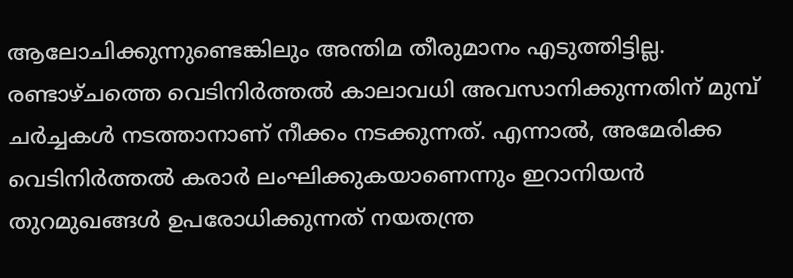ആലോചിക്കുന്നുണ്ടെങ്കിലും അന്തിമ തീരുമാനം എടുത്തിട്ടില്ല. രണ്ടാഴ്ചത്തെ വെടിനിർത്തൽ കാലാവധി അവസാനിക്കുന്നതിന് മുമ്പ് ചർച്ചകൾ നടത്താനാണ് നീക്കം നടക്കുന്നത്. എന്നാൽ, അമേരിക്ക വെടിനിർത്തൽ കരാർ ലംഘിക്കുകയാണെന്നും ഇറാനിയൻ തുറമുഖങ്ങൾ ഉപരോധിക്കുന്നത് നയതന്ത്ര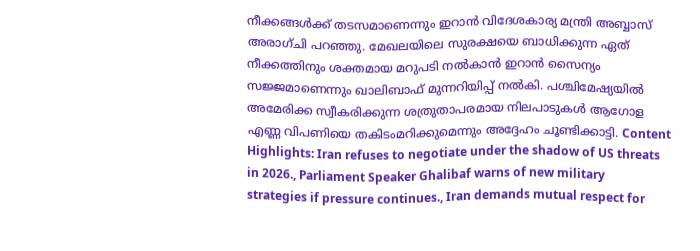നീക്കങ്ങൾക്ക് തടസമാണെന്നും ഇറാൻ വിദേശകാര്യ മന്ത്രി അബ്ബാസ് അരാഗ്ചി പറഞ്ഞു. മേഖലയിലെ സുരക്ഷയെ ബാധിക്കുന്ന ഏത് നീക്കത്തിനും ശക്തമായ മറുപടി നൽകാൻ ഇറാൻ സൈന്യം സജ്ജമാണെന്നും ഖാലിബാഫ് മുന്നറിയിപ്പ് നൽകി. പശ്ചിമേഷ്യയിൽ അമേരിക്ക സ്വീകരിക്കുന്ന ശത്രുതാപരമായ നിലപാടുകൾ ആഗോള എണ്ണ വിപണിയെ തകിടംമറിക്കുമെന്നും അദ്ദേഹം ചൂണ്ടിക്കാട്ടി. Content Highlights: Iran refuses to negotiate under the shadow of US threats in 2026., Parliament Speaker Ghalibaf warns of new military strategies if pressure continues., Iran demands mutual respect for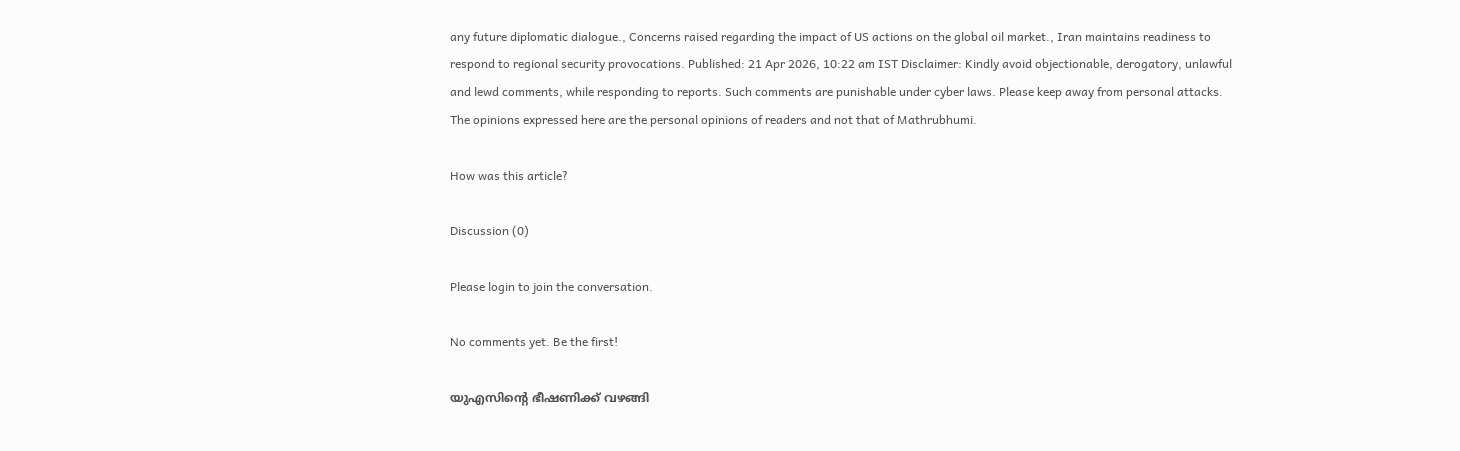any future diplomatic dialogue., Concerns raised regarding the impact of US actions on the global oil market., Iran maintains readiness to respond to regional security provocations. Published: 21 Apr 2026, 10:22 am IST Disclaimer: Kindly avoid objectionable, derogatory, unlawful and lewd comments, while responding to reports. Such comments are punishable under cyber laws. Please keep away from personal attacks. The opinions expressed here are the personal opinions of readers and not that of Mathrubhumi.

How was this article?

Discussion (0)

Please login to join the conversation.

No comments yet. Be the first!

യുഎസിന്റെ ഭീഷണിക്ക് വഴങ്ങി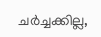ചർച്ചക്കില്ല,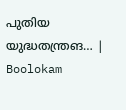പുതിയ യുദ്ധതന്ത്രങ… | Boolokam